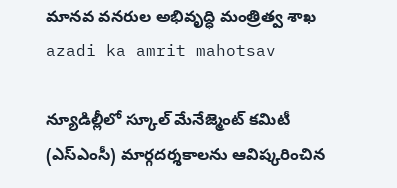మానవ వనరుల అభివృద్ధి మంత్రిత్వ శాఖ
azadi ka amrit mahotsav

న్యూడిల్లీలో స్కూల్ మేనేజ్మెంట్ కమిటీ (ఎస్ఎంసీ) మార్గదర్శకాలను ఆవిష్కరించిన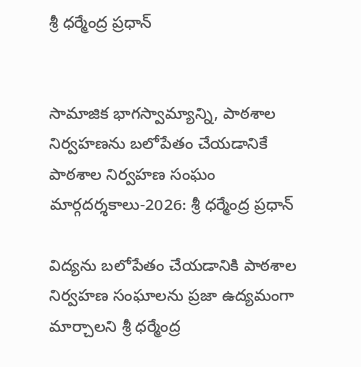శ్రీ ధర్మేంద్ర ప్రధాన్


సామాజిక భాగస్వామ్యాన్ని, పాఠశాల నిర్వహణను బలోపేతం చేయడానికే పాఠశాల నిర్వహణ సంఘం మార్గదర్శకాలు-2026: శ్రీ ధర్మేంద్ర ప్రధాన్

విద్యను బలోపేతం చేయడానికి పాఠశాల నిర్వహణ సంఘాలను ప్రజా ఉద్యమంగా మార్చాలని శ్రీ ధర్మేంద్ర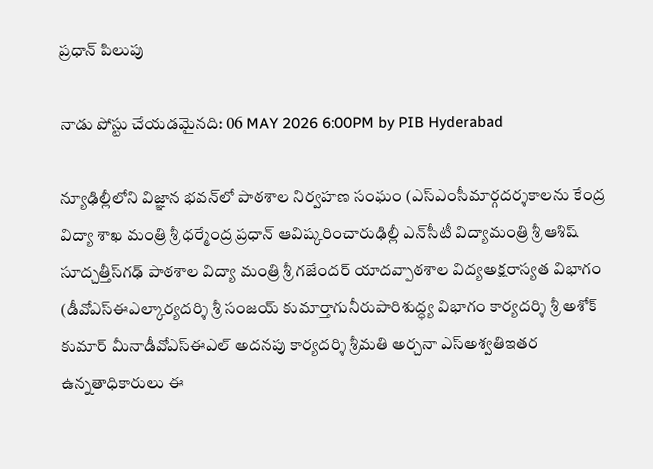ప్రధాన్ పిలుపు

నాడు పోస్టు చేయడమైనది: 06 MAY 2026 6:00PM by PIB Hyderabad

న్యూఢిల్లీలోని విజ్ఞాన భవన్‌లో పాఠశాల నిర్వహణ సంఘం (ఎస్ఎంసీమార్గదర్శకాలను కేంద్ర విద్యా శాఖ మంత్రి శ్రీ ధర్మేంద్ర ప్రధాన్ ఆవిష్కరించారుఢిల్లీ ఎన్‌సీటీ విద్యామంత్రి శ్రీ ఆశిష్ సూద్చత్తీస్‌గఢ్ పాఠశాల విద్యా మంత్రి శ్రీ గజేందర్ యాదవ్పాఠశాల విద్యఅక్షరాస్యత విభాగం (డీవోఎస్ఈఎల్కార్యదర్శి శ్రీ సంజయ్ కుమార్తాగునీరుపారిశుద్ధ్య విభాగం కార్యదర్శి శ్రీ అశోక్ కుమార్ మీనాడీవోఎస్ఈఎల్ అదనపు కార్యదర్శి శ్రీమతి అర్చనా ఎస్అశ్వతిఇతర ఉన్నతాధికారులు ఈ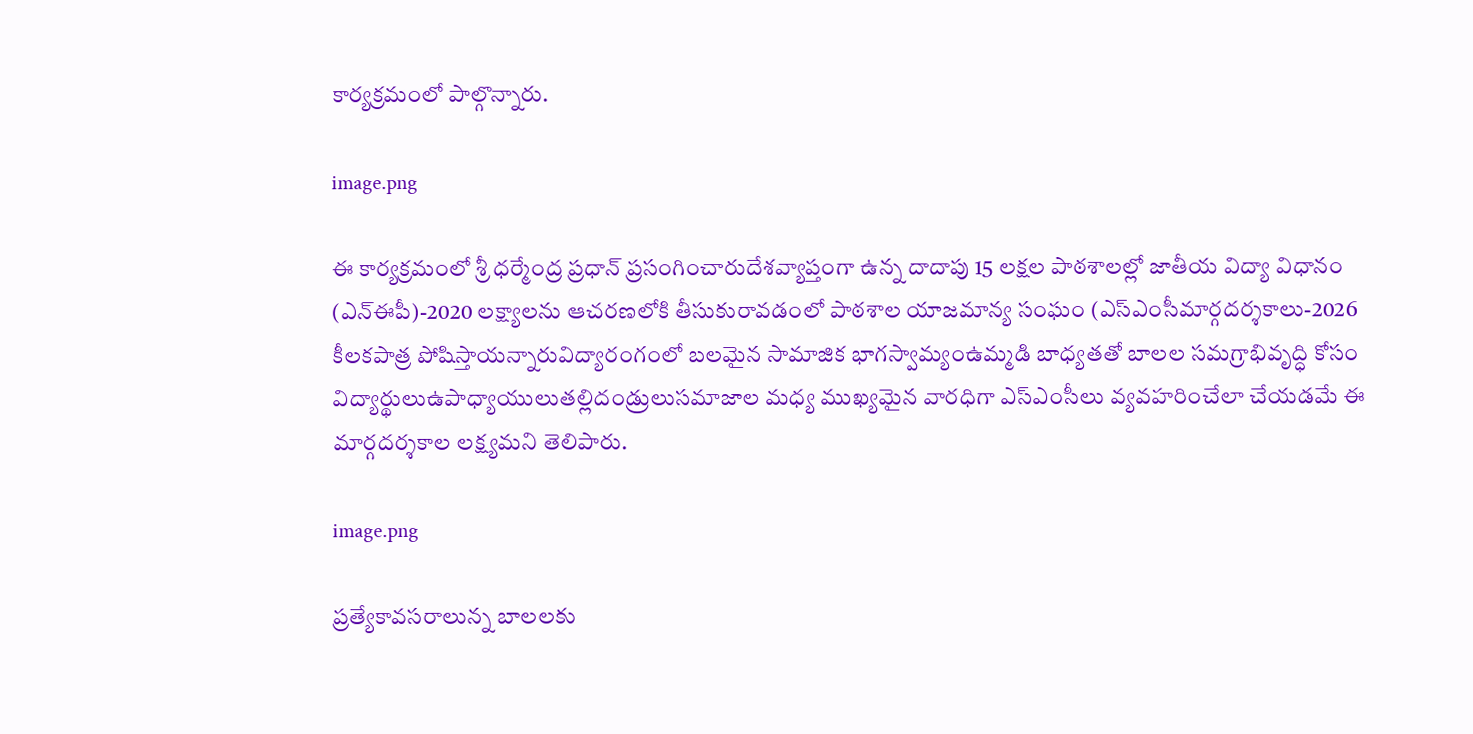కార్యక్రమంలో పాల్గొన్నారు.

image.png

ఈ కార్యక్రమంలో శ్రీ ధర్మేంద్ర ప్రధాన్ ప్రసంగించారుదేశవ్యాప్తంగా ఉన్న దాదాపు 15 లక్షల పాఠశాలల్లో జాతీయ విద్యా విధానం (ఎన్ఈపీ)-2020 లక్ష్యాలను ఆచరణలోకి తీసుకురావడంలో పాఠశాల యాజమాన్య సంఘం (ఎస్ఎంసీమార్గదర్శకాలు-2026 కీలకపాత్ర పోషిస్తాయన్నారువిద్యారంగంలో బలమైన సామాజిక భాగస్వామ్యంఉమ్మడి బాధ్యతతో బాలల సమగ్రాభివృద్ధి కోసం విద్యార్థులుఉపాధ్యాయులుతల్లిదండ్రులుసమాజాల మధ్య ముఖ్యమైన వారధిగా ఎస్ఎంసీలు వ్యవహరించేలా చేయడమే ఈ మార్గదర్శకాల లక్ష్యమని తెలిపారు.

image.png

ప్రత్యేకావసరాలున్న బాలలకు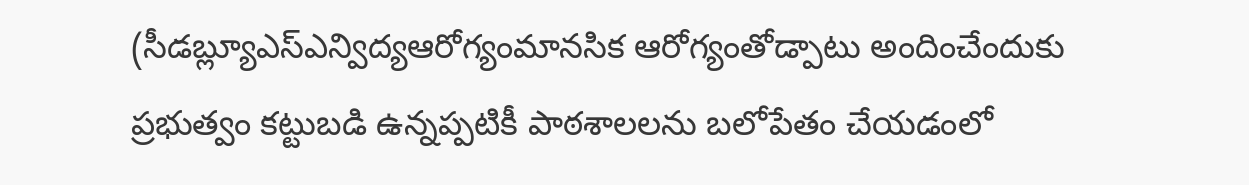(సీడబ్ల్యూఎస్ఎన్విద్యఆరోగ్యంమానసిక ఆరోగ్యంతోడ్పాటు అందించేందుకు ప్రభుత్వం కట్టుబడి ఉన్నప్పటికీ పాఠశాలలను బలోపేతం చేయడంలో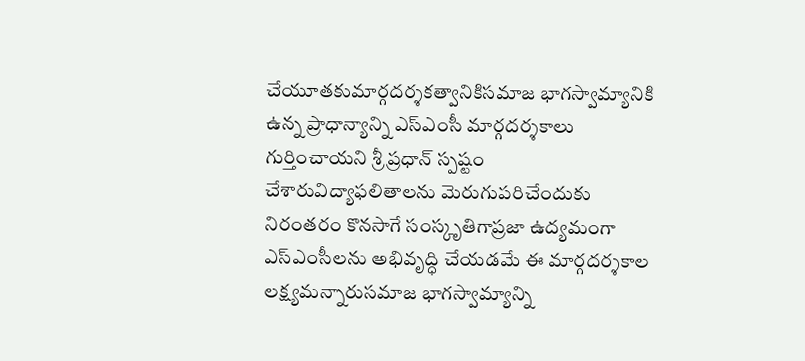చేయూతకుమార్గదర్శకత్వానికిసమాజ భాగస్వామ్యానికి ఉన్న ప్రాధాన్యాన్ని ఎస్ఎంసీ మార్గదర్శకాలు గుర్తించాయని శ్రీ ప్రధాన్ స్పష్టం చేశారువిద్యాఫలితాలను మెరుగుపరిచేందుకు నిరంతరం కొనసాగే సంస్కృతిగాప్రజా ఉద్యమంగా ఎస్ఎంసీలను అభివృద్ధి చేయడమే ఈ మార్గదర్శకాల లక్ష్యమన్నారుసమాజ భాగస్వామ్యాన్ని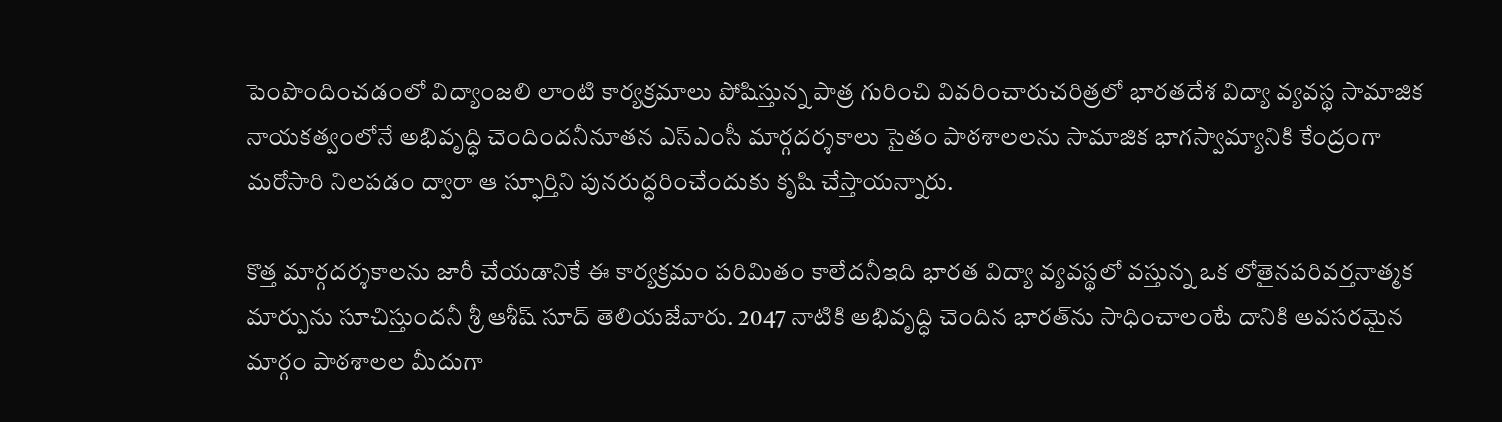పెంపొందించడంలో విద్యాంజలి లాంటి కార్యక్రమాలు పోషిస్తున్న పాత్ర గురించి వివరించారుచరిత్రలో భారతదేశ విద్యా వ్యవస్థ సామాజిక నాయకత్వంలోనే అభివృద్ధి చెందిందనీనూతన ఎస్ఎంసీ మార్గదర్శకాలు సైతం పాఠశాలలను సామాజిక భాగస్వామ్యానికి కేంద్రంగా మరోసారి నిలపడం ద్వారా ఆ స్ఫూర్తిని పునరుద్ధరించేందుకు కృషి చేస్తాయన్నారు.

కొత్త మార్గదర్శకాలను జారీ చేయడానికే ఈ కార్యక్రమం పరిమితం కాలేదనీఇది భారత విద్యా వ్యవస్థలో వస్తున్న ఒక లోతైనపరివర్తనాత్మక మార్పును సూచిస్తుందనీ శ్రీ ఆశీష్ సూద్ తెలియజేవారు. 2047 నాటికి అభివృద్ధి చెందిన భారత్‌ను సాధించాలంటే దానికి అవసరమైన మార్గం పాఠశాలల మీదుగా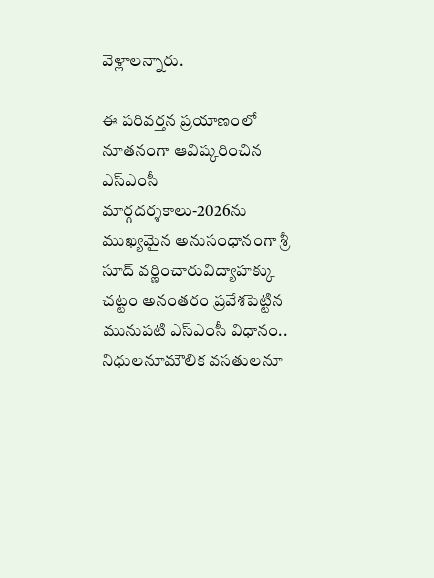వెళ్లాలన్నారు.

ఈ పరివర్తన ప్రయాణంలో నూతనంగా ఆవిష్కరించిన ఎస్ఎంసీ మార్గదర్శకాలు-2026ను ముఖ్యమైన అనుసంధానంగా శ్రీ సూద్ వర్ణించారువిద్యాహక్కు చట్టం అనంతరం ప్రవేశపెట్టిన మునుపటి ఎస్ఎంసీ విధానం.. నిధులనూమౌలిక వసతులనూ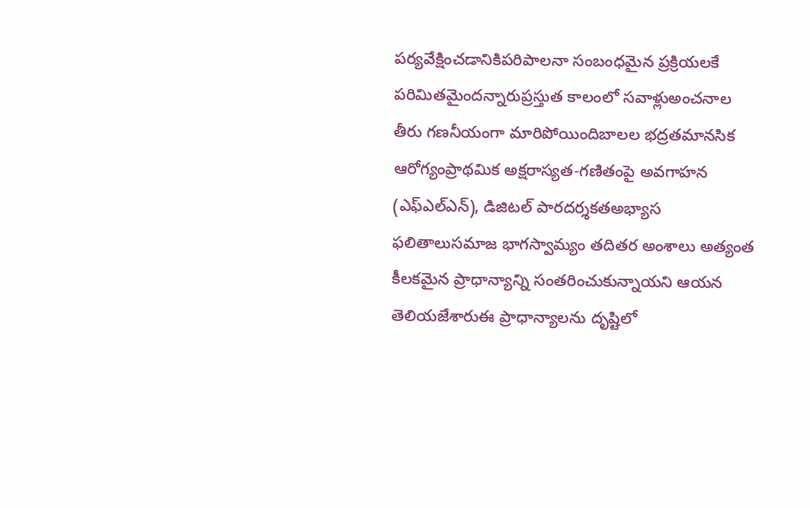పర్యవేక్షించడానికిపరిపాలనా సంబంధమైన ప్రక్రియలకే పరిమితమైందన్నారుప్రస్తుత కాలంలో సవాళ్లుఅంచనాల తీరు గణనీయంగా మారిపోయిందిబాలల భద్రతమానసిక ఆరోగ్యంప్రాథమిక అక్షరాస్యత-గణితంపై అవగాహన (ఎఫ్ఎల్ఎన్), డిజిటల్ పారదర్శకతఅభ్యాస ఫలితాలుసమాజ భాగస్వామ్యం తదితర అంశాలు అత్యంత కీలకమైన ప్రాధాన్యాన్ని సంతరించుకున్నాయని ఆయన తెలియజేశారుఈ ప్రాధాన్యాలను దృష్టిలో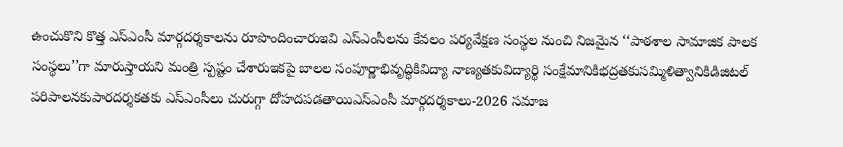ఉంచుకొని కొత్త ఎస్ఎంసీ మార్గదర్శకాలను రూపొందించారుఇవి ఎస్ఎంసీలను కేవలం పర్యవేక్షణ సంస్థల నుంచి నిజమైన ‘‘పాఠశాల సామాజిక పాలక సంస్థలు’’గా మారుస్తాయని మంత్రి స్పష్టం చేశారుఇకపై బాలల సంపూర్ణాభివృద్ధికివిద్యా నాణ్యతకువిద్యార్థి సంక్షేమానికిభద్రతకుసమ్మిళిత్వానికిడిజిటల్ పరిపాలనకుపారదర్శకతకు ఎస్ఎంసీలు చురుగ్గా దోహదపడతాయిఎస్ఎంసీ మార్గదర్శకాలు-2026 సమాజ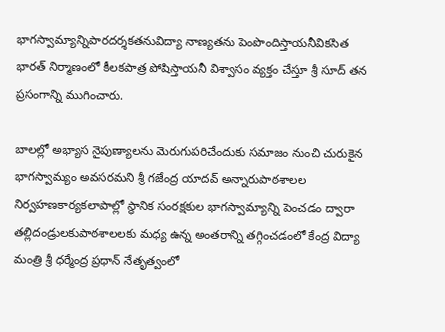భాగస్వామ్యాన్నిపారదర్శకతనువిద్యా నాణ్యతను పెంపొందిస్తాయనీవికసిత భారత్ నిర్మాణంలో కీలకపాత్ర పోషిస్తాయనీ విశ్వాసం వ్యక్తం చేస్తూ శ్రీ సూద్ తన ప్రసంగాన్ని ముగించారు.

బాలల్లో అభ్యాస నైపుణ్యాలను మెరుగుపరిచేందుకు సమాజం నుంచి చురుకైన భాగస్వామ్యం అవసరమని శ్రీ గజేంద్ర యాదవ్ అన్నారుపాఠశాలల నిర్వహణకార్యకలాపాల్లో స్థానిక సంరక్షకుల భాగస్వామ్యాన్ని పెంచడం ద్వారా తల్లిదండ్రులకుపాఠశాలలకు మధ్య ఉన్న అంతరాన్ని తగ్గించడంలో కేంద్ర విద్యా మంత్రి శ్రీ ధర్మేంద్ర ప్రధాన్ నేతృత్వంలో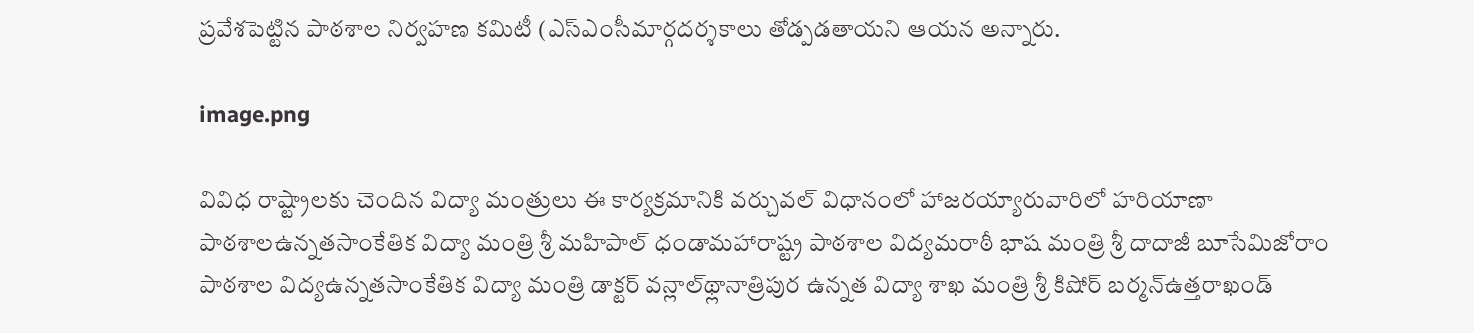ప్రవేశపెట్టిన పాఠశాల నిర్వహణ కమిటీ (ఎస్ఎంసీమార్గదర్శకాలు తోడ్పడతాయని ఆయన అన్నారు.

image.png

వివిధ రాష్ట్రాలకు చెందిన విద్యా మంత్రులు ఈ కార్యక్రమానికి వర్చువల్ విధానంలో హాజరయ్యారువారిలో హరియాణా పాఠశాలఉన్నతసాంకేతిక విద్యా మంత్రి శ్రీ మహిపాల్ ధండామహారాష్ట్ర పాఠశాల విద్యమరాఠీ భాష మంత్రి శ్రీ దాదాజీ బూసేమిజోరాం పాఠశాల విద్యఉన్నతసాంకేతిక విద్యా మంత్రి డాక్టర్ వన్లాల్‌థ్లానాత్రిపుర ఉన్నత విద్యా శాఖ మంత్రి శ్రీ కిషోర్ బర్మన్ఉత్తరాఖండ్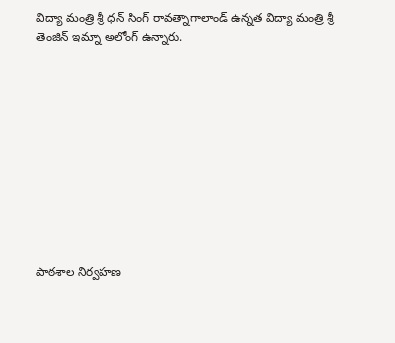విద్యా మంత్రి శ్రీ ధన్ సింగ్ రావత్నాగాలాండ్ ఉన్నత విద్యా మంత్రి శ్రీ తెంజిన్ ఇమ్నా అలోంగ్ ఉన్నారు.











పాఠశాల నిర్వహణ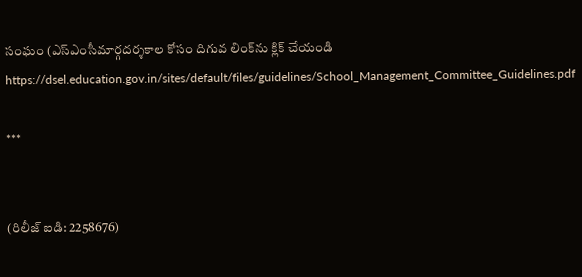సంఘం (ఎస్ఎంసీమార్గదర్శకాల కోసం దిగువ లింక్‌ను క్లిక్ చేయండి  https://dsel.education.gov.in/sites/default/files/guidelines/School_Management_Committee_Guidelines.pdf

***


(రిలీజ్ ఐడి: 2258676)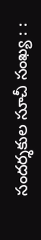సందర్శకుల సూచీ సంఖ్య : :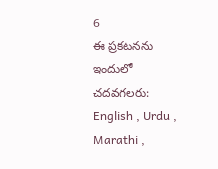6
ఈ ప్రకటనను ఇందులో చదవగలరు: English , Urdu , Marathi ,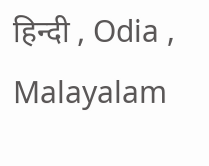हिन्दी , Odia , Malayalam